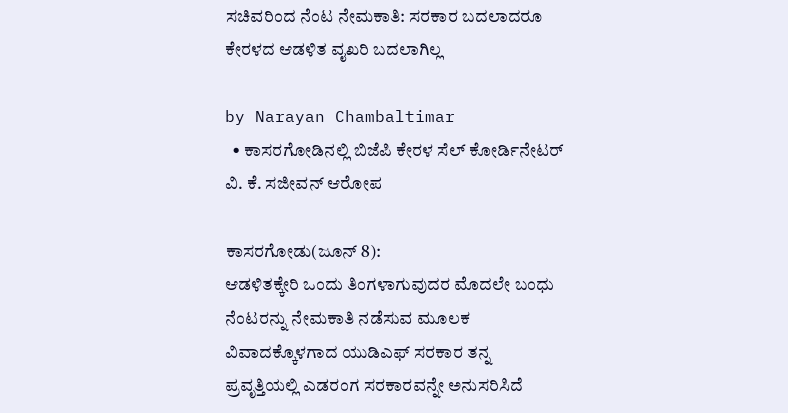ಸಚಿವರಿಂದ ನೆಂಟ ನೇಮಕಾತಿ: ಸರಕಾರ ಬದಲಾದರೂ ಕೇರಳದ ಆಡಳಿತ ವೖಖರಿ ಬದಲಾಗಿಲ್ಲ

by Narayan Chambaltimar
  • ಕಾಸರಗೋಡಿನಲ್ಲಿ ಬಿಜೆಪಿ ಕೇರಳ ಸೆಲ್ ಕೋರ್ಡಿನೇಟರ್ ವಿ. ಕೆ. ಸಜೀವನ್ ಆರೋಪ

ಕಾಸರಗೋಡು(ಜೂನ್ 8):
ಆಡಳಿತಕ್ಕೇರಿ ಒಂದು ತಿಂಗಳಾಗುವುದರ ಮೊದಲೇ ಬಂಧು ನೆಂಟರನ್ನು ನೇಮಕಾತಿ ನಡೆಸುವ ಮೂಲಕ ವಿವಾದಕ್ಕೊಳಗಾದ ಯುಡಿಎಫ್ ಸರಕಾರ ತನ್ನ ಪ್ರವೃತ್ತಿಯಲ್ಲಿ ಎಡರಂಗ ಸರಕಾರವನ್ನೇ ಅನುಸರಿಸಿದೆ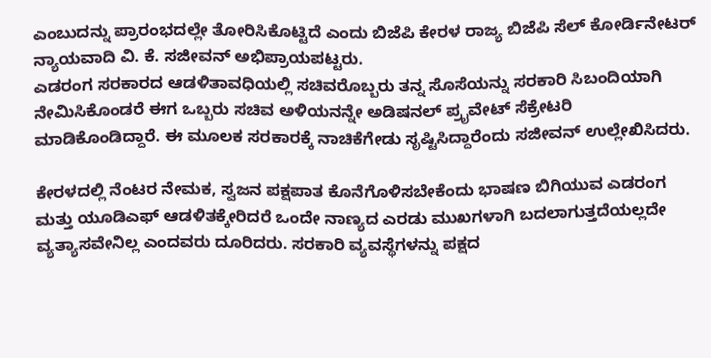ಎಂಬುದನ್ನು ಪ್ರಾರಂಭದಲ್ಲೇ ತೋರಿಸಿಕೊಟ್ಟಿದೆ ಎಂದು ಬಿಜೆಪಿ ಕೇರಳ ರಾಜ್ಯ ಬಿಜೆಪಿ ಸೆಲ್ ಕೋರ್ಡಿನೇಟರ್ ನ್ಯಾಯವಾದಿ ವಿ. ಕೆ. ಸಜೀವನ್ ಅಭಿಪ್ರಾಯಪಟ್ಟರು.
ಎಡರಂಗ ಸರಕಾರದ ಆಡಳಿತಾವಧಿಯಲ್ಲಿ ಸಚಿವರೊಬ್ಬರು ತನ್ನ ಸೊಸೆಯನ್ನು ಸರಕಾರಿ ಸಿಬಂದಿಯಾಗಿ ನೇಮಿಸಿಕೊಂಡರೆ ಈಗ ಒಬ್ಬರು ಸಚಿವ ಅಳಿಯನನ್ನೇ ಅಡಿಷನಲ್ ಪ್ರೖವೇಟ್ ಸೆಕ್ರೇಟರಿ ಮಾಡಿಕೊಂಡಿದ್ದಾರೆ. ಈ ಮೂಲಕ ಸರಕಾರಕ್ಕೆ ನಾಚಿಕೆಗೇಡು ಸೃಷ್ಟಿಸಿದ್ದಾರೆಂದು ಸಜೀವನ್ ಉಲ್ಲೇಖಿಸಿದರು.

ಕೇರಳದಲ್ಲಿ ನೆಂಟರ ನೇಮಕ, ಸ್ವಜನ ಪಕ್ಷಪಾತ ಕೊನೆಗೊಳಿಸಬೇಕೆಂದು ಭಾಷಣ ಬಿಗಿಯುವ ಎಡರಂಗ ಮತ್ತು ಯೂಡಿಎಫ್ ಆಡಳಿತಕ್ಕೇರಿದರೆ ಒಂದೇ ನಾಣ್ಯದ ಎರಡು ಮುಖಗಳಾಗಿ ಬದಲಾಗುತ್ತದೆಯಲ್ಲದೇ ವ್ಯತ್ಯಾಸವೇನಿಲ್ಲ ಎಂದವರು ದೂರಿದರು. ಸರಕಾರಿ ವ್ಯವಸ್ಥೆಗಳನ್ನು ಪಕ್ಷದ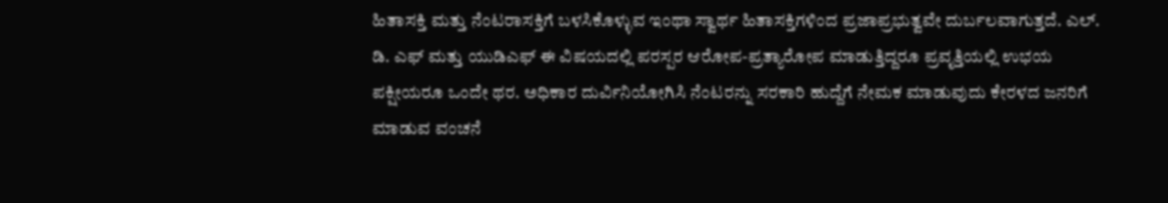ಹಿತಾಸಕ್ತಿ ಮತ್ತು ನೆಂಟರಾಸಕ್ತಿಗೆ ಬಳಸಿಕೊಳ್ಳುವ ಇಂಥಾ ಸ್ವಾರ್ಥ ಹಿತಾಸಕ್ತಿಗಳಿಂದ ಪ್ರಜಾಪ್ರಭುತ್ವವೇ ದುರ್ಬಲವಾಗುತ್ತದೆ. ಎಲ್. ಡಿ. ಎಫ್ ಮತ್ತು ಯುಡಿಎಫ್ ಈ ವಿಷಯದಲ್ಲಿ ಪರಸ್ಪರ ಆರೋಪ-ಪ್ರತ್ಯಾರೋಪ ಮಾಡುತ್ತಿದ್ದರೂ ಪ್ರವೃತ್ತಿಯಲ್ಲಿ ಉಭಯ ಪಕ್ಷೀಯರೂ ಒಂದೇ ಥರ. ಅಧಿಕಾರ ದುರ್ವಿನಿಯೋಗಿಸಿ ನೆಂಟರನ್ನು ಸರಕಾರಿ ಹುದ್ದೆಗೆ ನೇಮಕ ಮಾಡುವುದು ಕೇರಳದ ಜನರಿಗೆ ಮಾಡುವ ವಂಚನೆ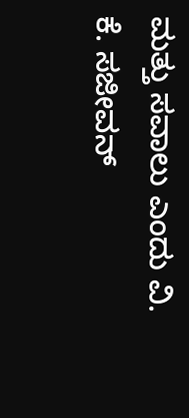ಮತ್ತು ಸವಾಲು ಎಂದು ವಿ. ಕೆ. ಸಜೀವನ್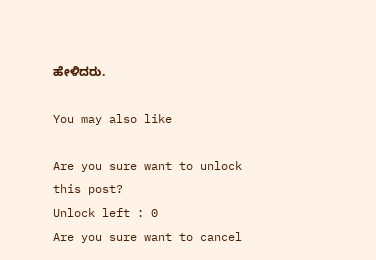ಹೇಳಿದರು.

You may also like

Are you sure want to unlock this post?
Unlock left : 0
Are you sure want to cancel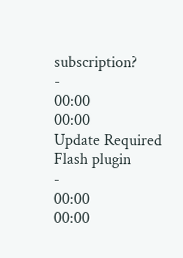subscription?
-
00:00
00:00
Update Required Flash plugin
-
00:00
00:00